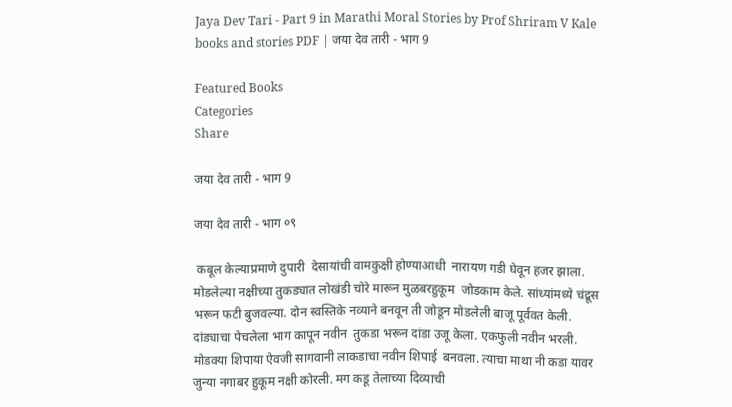Jaya Dev Tari - Part 9 in Marathi Moral Stories by Prof Shriram V Kale books and stories PDF | जया देव तारी - भाग 9

Featured Books
Categories
Share

जया देव तारी - भाग 9

जया देव तारी - भाग ०९

 कबूल केल्याप्रमाणे दुपारी  देसायांची वामकुक्षी होण्याआधी  नारायण गडी घेवून हजर झाला. मोडलेल्या नक्षीच्या तुकड्यात लोखंडी चोरे मारून मुळबरहुकूम  जोडकाम केले. सांध्यांमध्ये चंद्रूस भरून फटी बुजवल्या. दोन स्वस्तिके नव्याने बनवून ती जोडून मोडलेली बाजू पूर्ववत केली. दांड्याचा पेचलेला भाग कापून नवीन  तुकडा भरून दांडा उजू केला. एकफुली नवीन भरली. मोडक्या शिपाया ऐवजी सागवानी लाकडाचा नवीन शिपाई  बनवला. त्याचा माथा नी कडा यावर जुन्या नगाबर हुकूम नक्षी कोरली. मग कडू तेलाच्या दिव्याची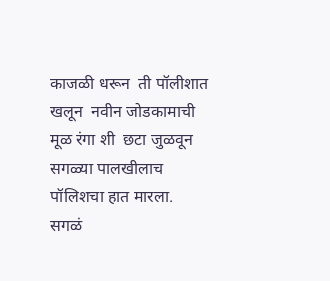काजळी धरून  ती पॉलीशात खलून  नवीन जोडकामाची  मूळ रंगा शी  छटा जुळवून सगळ्या पालखीलाच पॉलिशचा हात मारला. सगळं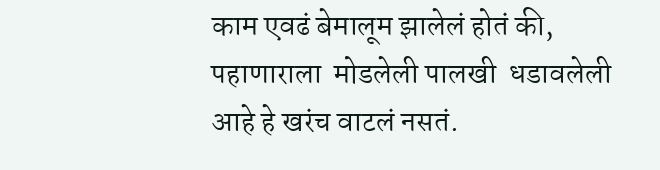काम एवढं बेमालूम झालेलं होतं की, पहाणाराला  मोडलेली पालखी  धडावलेली आहे हे खरंच वाटलं नसतं.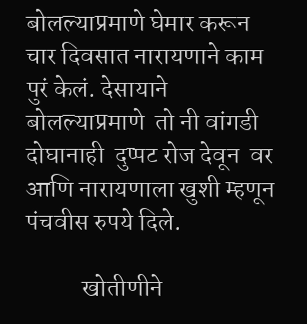बोलल्याप्रमाणे घेमार करून चार दिवसात नारायणाने काम पुरं केलं. देसायाने बोलल्याप्रमाणे  तो नी वांगडी  दोघानाही  दुप्पट रोज देवून  वर आणि नारायणाला खुशी म्हणून पंचवीस रुपये दिले.

           खोतीणीने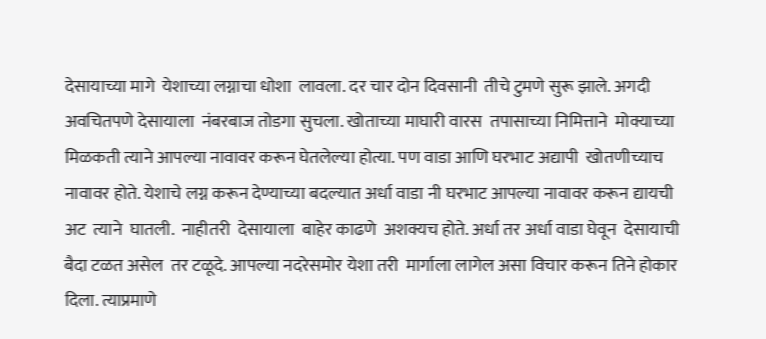देसायाच्या मागे  येशाच्या लग्नाचा धोशा  लावला. दर चार दोन दिवसानी  तीचे टुमणे सुरू झाले. अगदी अवचितपणे देसायाला  नंबरबाज तोडगा सुचला. खोताच्या माघारी वारस  तपासाच्या निमित्ताने  मोक्याच्या मिळकती त्याने आपल्या नावावर करून घेतलेल्या होत्या. पण वाडा आणि घरभाट अद्यापी  खोतणीच्याच नावावर होते. येशाचे लग्न करून देण्याच्या बदल्यात अर्धा वाडा नी घरभाट आपल्या नावावर करून द्यायची अट  त्याने  घातली.  नाहीतरी  देसायाला  बाहेर काढणे  अशक्यच होते. अर्धा तर अर्धा वाडा घेवून  देसायाची  बैदा टळत असेल  तर टळूदे. आपल्या नदरेसमोर येशा तरी  मार्गाला लागेल असा विचार करून तिने होकार दिला. त्याप्रमाणे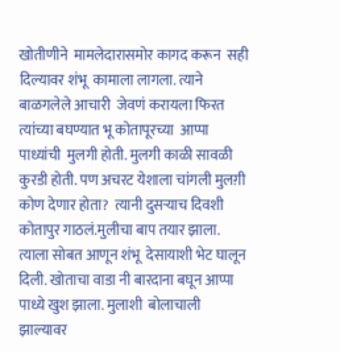खोतीणीने  मामलेदारासमोर कागद करून  सही दिल्यावर शंभू  कामाला लागला. त्याने बाळगलेले आचारी  जेवणं करायला फिरत त्यांच्या बघण्यात भू कोतापूरच्या  आप्पा पाध्यांची  मुलगी होती. मुलगी काळी सावळी  कुरडी होती. पण अचरट येशाला चांगली मुलग़ी कोण देणार होता?  त्यानी दुसऱ्याच दिवशी  कोतापुर गाठलं.मुलीचा बाप तयार झाला. त्याला सोबत आणून शंभू  देसायाशी भेट घालून दिली. खोताचा वाडा नी बारदाना बघून आप्पा पाध्ये खुश झाला. मुलाशी  बोलाचाली झाल्यावर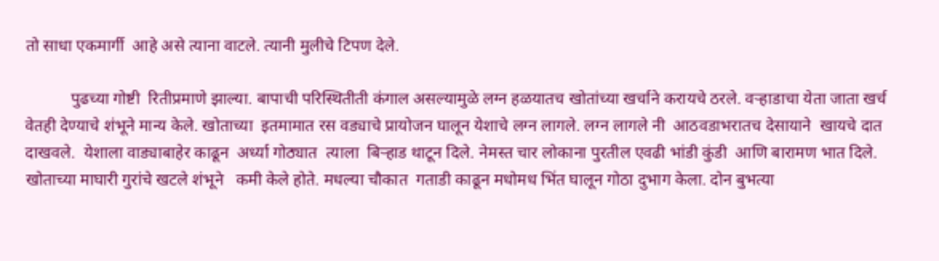तो साधा एकमार्गी  आहे असे त्याना वाटले. त्यानी मुलीचे टिपण देले.

           पुढच्या गोष्टी  रितीप्रमाणे झाल्या. बापाची परिस्थितीती कंगाल असल्यामुळे लग्न हळयातच खोतांच्या खर्चाने करायचे ठरले. वऱ्हाडाचा येता जाता खर्च वेतही देण्याचे शंभूने मान्य केले. खोताच्या  इतमामात रस वड्याचे प्रायोजन घालून येशाचे लग्न लागले. लग्न लागले नी  आठवडाभरातच देसायाने  खायचे दात दाखवले.  येशाला वाड्याबाहेर काढून  अर्ध्या गोठ्यात  त्याला  बिऱ्हाड थाटून दिले. नेमस्त चार लोकाना पुरतील एवढी भांडी कुंडी  आणि बारामण भात दिले. खोताच्या माघारी गुरांचे खटले शंभूने   कमी केले होते. मधल्या चौकात  गताडी काढून मधोमध भिंत घालून गोठा दुभाग केला. दोन बुभत्या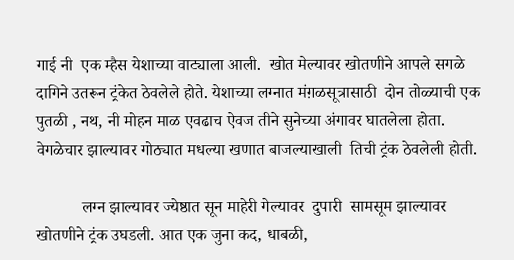गाई नी  एक म्हैस येशाच्या वाट्याला आली.  खोत मेल्यावर खोतणीने आपले सगळे दागिने उतरून ट्रंकेत ठेवलेले होते. येशाच्या लग्नात मंग़ळसूत्रासाठी  दोन तोळ्याची एक पुतळी , नथ, नी मोहन माळ एवढाच ऐवज तीने सुनेच्या अंगावर घातलेला होता. वेगळेचार झाल्यावर गोठ्यात मधल्या खणात बाजल्याखाली  तिची ट्रंक ठेवलेली होती.

           लग्न झाल्यावर ज्येष्ठात सून माहेरी गेल्यावर  दुपारी  सामसूम झाल्यावर खोतणीने ट्रंक उघडली. आत एक जुना कद, धाबळी,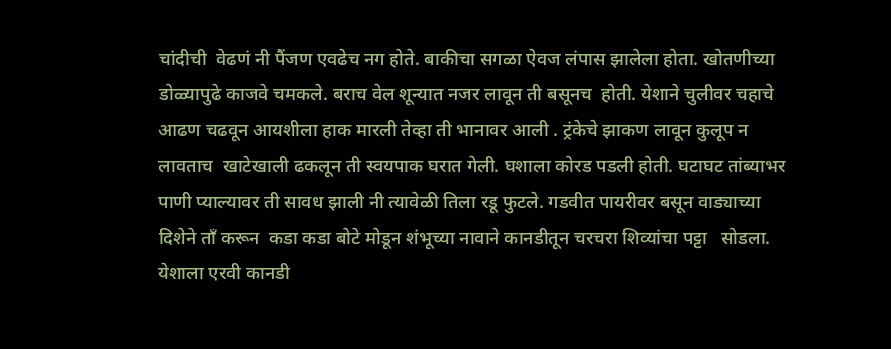चांदीची  वेढणं नी पैंजण एवढेच नग होते. बाकीचा सगळा ऐवज लंपास झालेला होता. खोतणीच्या डोळ्यापुढे काजवे चमकले. बराच वेल शून्यात नजर लावून ती बसूनच  होती. येशाने चुलीवर चहाचे आढण चढवून आयशीला हाक मारली तेव्हा ती भानावर आली . ट्रंकेचे झाकण लावून कुलूप न लावताच  खाटेखाली ढकलून ती स्वयपाक घरात गेली. घशाला कोरड पडली होती. घटाघट तांब्याभर पाणी प्याल्यावर ती सावध झाली नी त्यावेळी तिला रडू फुटले. गडवीत पायरीवर बसून वाड्याच्या दिशेने तॉं करून  कडा कडा बोटे मोडून शंभूच्या नावाने कानडीतून चरचरा शिव्यांचा पट्टा   सोडला. येशाला एरवी कानडी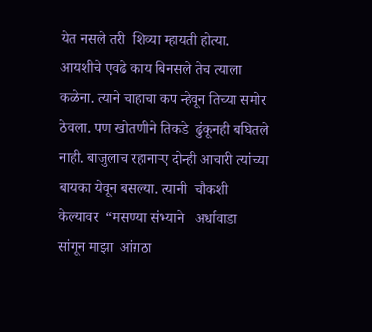येत नसले तरी  शिव्या म्हायती होत्या. आयशीचे एवढे काय बिनसले तेच त्याला कळेना. त्याने चाहाचा कप न्हेवून तिच्या समोर ठेवला. पण खोतणीने तिकडे  ढुंकूनही बघितले नाही. बाजुलाच रहानार्‍ए दोन्ही आचारी त्यांच्या बायका येवून बसल्या. त्यानी  चौकशी केल्यावर  “मसण्या संभ्याने   अर्धावाडा  सांगून माझा  आंग़ठा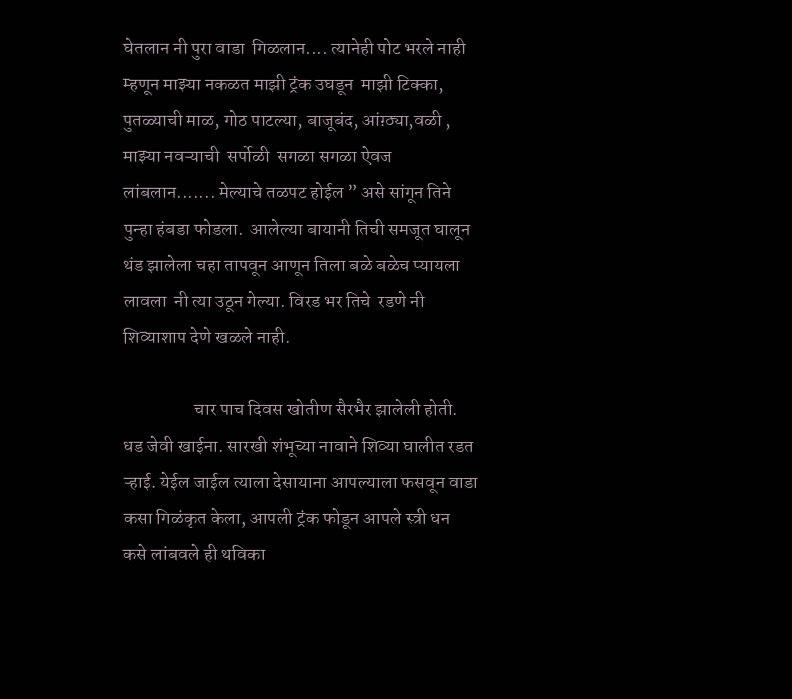घेतलान नी पुरा वाडा  गिळलान.... त्यानेही पोट भरले नाही म्हणून माझ्या नकळत माझी ट्रंक उघडून  माझी टिक्का, पुतळ्याची माळ, गोठ पाटल्या, बाजूबंद, आंग़्ठ्या,वळी , माझ्या नवऱ्याची  सर्पोळी  सगळा सगळा ऐवज लांबलान....... मेल्याचे तळपट होईल ” असे सांगून तिने पुन्हा हंबडा फोडला.  आलेल्या बायानी तिची समजूत घालून थंड झालेला चहा तापवून आणून तिला बळे बळेच प्यायला लावला  नी त्या उठून गेल्या. विरड भर तिचे  रडणे नी शिव्याशाप देणे खळले नाही.

                   चार पाच दिवस खोतीण सैरभैर झालेली होती. धड जेवी खाईना. सारखी शंभूच्या नावाने शिव्या घालीत रडत ऱ्हाई. येईल जाईल त्याला देसायाना आपल्याला फसवून वाडा कसा गिळंकृत केला, आपली ट्रंक फोडून आपले स्त्री धन कसे लांबवले ही थविका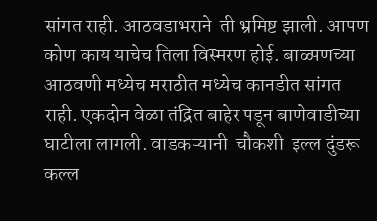सांगत राही. आठवडाभराने  ती भ्रमिष्ट झाली. आपण कोण काय याचेच तिला विस्मरण होई. बाळ्पणच्या आठवणी मध्येच मराठीत मध्येच कानडीत सांगत राही. एकदोन वेळा तंद्रित बाहेर पडून बाणेवाडीच्या घाटीला लागली. वाडकऱ्यानी  चौकशी  इल्ल दुंडरू कल्ल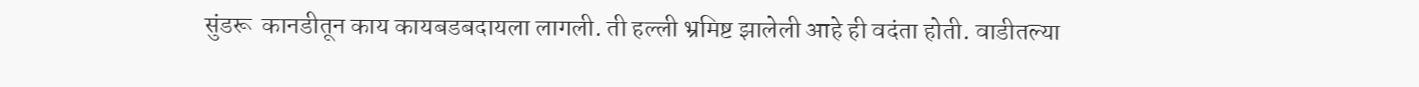सुंडरू  कानडीतून काय कायबडबदायला लागली. ती हल्ली भ्रमिष्ट झालेली आहे ही वदंता होती. वाडीतल्या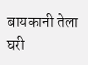बायकानी तेला घरी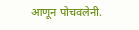आणून पोचवलेनी.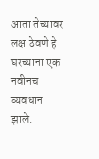आता तेच्यावर लक्ष ठेवणे हे घरच्याना एक नवीनच व्यवधान झाले.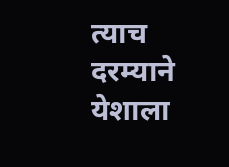त्याच दरम्याने येशाला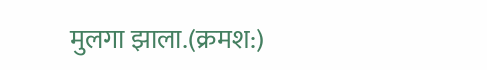मुलगा झाला.(क्रमश:)